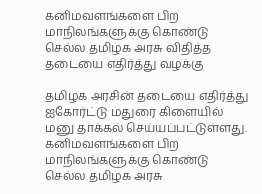கனிமவளங்களை பிற மாநிலங்களுக்கு கொண்டு செல்ல தமிழக அரசு விதித்த தடையை எதிர்த்து வழக்கு

தமிழக அரசின் தடையை எதிர்த்து ஐகோர்ட்டு மதுரை கிளையில் மனு தாக்கல் செய்யப்பட்டுள்ளது.
கனிமவளங்களை பிற மாநிலங்களுக்கு கொண்டு செல்ல தமிழக அரசு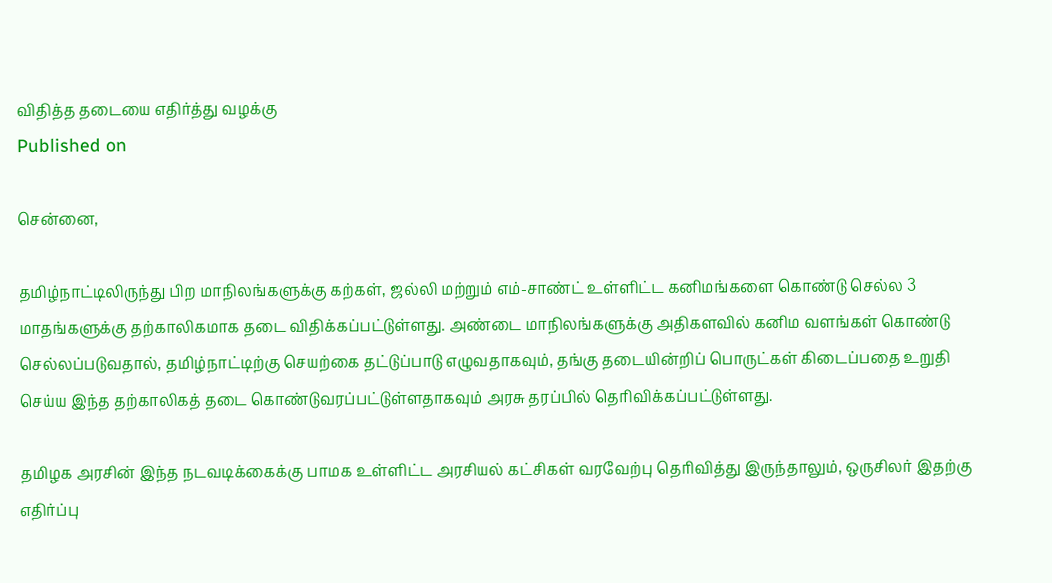விதித்த தடையை எதிர்த்து வழக்கு
Published on

சென்னை,

தமிழ்நாட்டிலிருந்து பிற மாநிலங்களுக்கு கற்கள், ஜல்லி மற்றும் எம்-சாண்ட் உள்ளிட்ட கனிமங்களை கொண்டு செல்ல 3 மாதங்களுக்கு தற்காலிகமாக தடை விதிக்கப்பட்டுள்ளது. அண்டை மாநிலங்களுக்கு அதிகளவில் கனிம வளங்கள் கொண்டு செல்லப்படுவதால், தமிழ்நாட்டிற்கு செயற்கை தட்டுப்பாடு எழுவதாகவும், தங்கு தடையின்றிப் பொருட்கள் கிடைப்பதை உறுதி செய்ய இந்த தற்காலிகத் தடை கொண்டுவரப்பட்டுள்ளதாகவும் அரசு தரப்பில் தெரிவிக்கப்பட்டுள்ளது.

தமிழக அரசின் இந்த நடவடிக்கைக்கு பாமக உள்ளிட்ட அரசியல் கட்சிகள் வரவேற்பு தெரிவித்து இருந்தாலும், ஒருசிலர் இதற்கு எதிர்ப்பு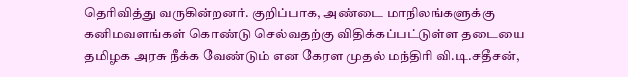தெரிவித்து வருகின்றனர். குறிப்பாக, அண்டை மாநிலங்களுக்கு கனிமவளங்கள் கொண்டு செல்வதற்கு விதிக்கப்பட்டுள்ள தடையை தமிழக அரசு நீக்க வேண்டும் என கேரள முதல் மந்திரி வி.டி.சதீசன்,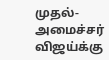முதல்-அமைச்சர் விஜய்க்கு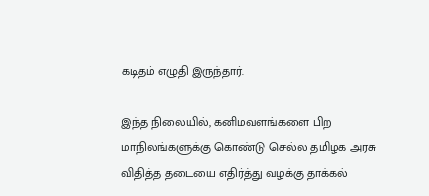கடிதம் எழுதி இருந்தார்.

இந்த நிலையில், கனிமவளங்களை பிற மாநிலங்களுக்கு கொண்டு செல்ல தமிழக அரசு விதித்த தடையை எதிர்த்து வழக்கு தாக்கல்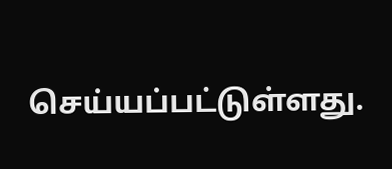செய்யப்பட்டுள்ளது.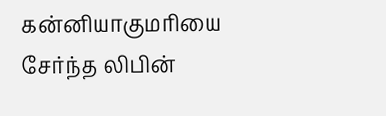கன்னியாகுமரியை சேர்ந்த லிபின்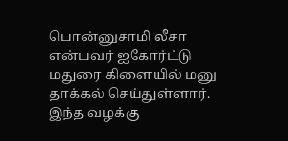பொன்னுசாமி லீசா என்பவர் ஐகோர்ட்டு மதுரை கிளையில் மனு தாக்கல் செய்துள்ளார். இந்த வழக்கு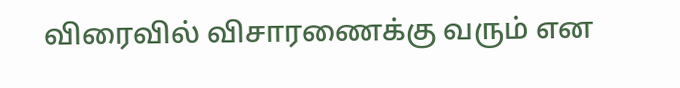விரைவில் விசாரணைக்கு வரும் என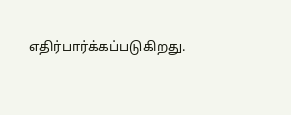எதிர்பார்க்கப்படுகிறது.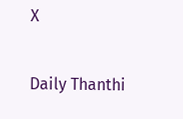X

Daily Thanthi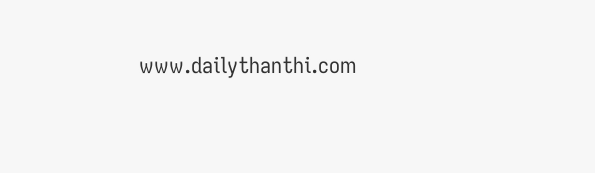www.dailythanthi.com